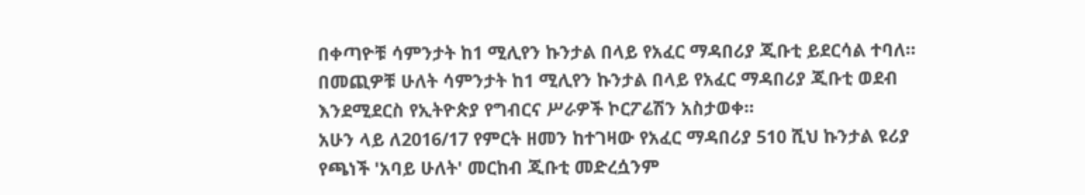በቀጣዮቹ ሳምንታት ከ1 ሚሊየን ኩንታል በላይ የአፈር ማዳበሪያ ጂቡቲ ይደርሳል ተባለ።
በመጪዎቹ ሁለት ሳምንታት ከ1 ሚሊየን ኩንታል በላይ የአፈር ማዳበሪያ ጂቡቲ ወደብ እንደሚደርስ የኢትዮጵያ የግብርና ሥራዎች ኮርፖሬሽን አስታወቀ፡፡
አሁን ላይ ለ2016/17 የምርት ዘመን ከተገዛው የአፈር ማዳበሪያ 510 ሺህ ኩንታል ዩሪያ የጫነች 'አባይ ሁለት' መርከብ ጂቡቲ መድረሷንም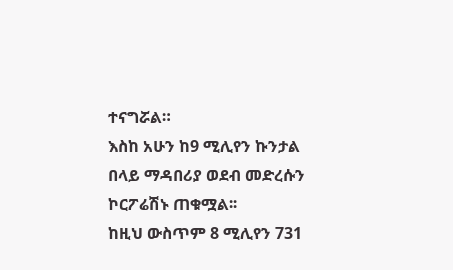ተናግሯል።
እስከ አሁን ከ9 ሚሊየን ኩንታል በላይ ማዳበሪያ ወደብ መድረሱን ኮርፖሬሽኑ ጠቁሟል፡፡
ከዚህ ውስጥም 8 ሚሊየን 731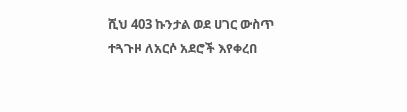ሺህ 403 ኩንታል ወደ ሀገር ውስጥ ተጓጉዞ ለአርሶ አደሮች እየቀረበ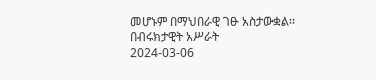መሆኑም በማህበራዊ ገፁ አስታውቋል፡፡
በብሩክታዊት አሥራት
2024-03-06